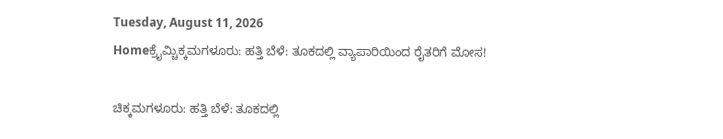Tuesday, August 11, 2026
Homeಕ್ರೈಮ್ಚಿಕ್ಕಮಗಳೂರು: ಹತ್ತಿ ಬೆಳೆ: ತೂಕದಲ್ಲಿ ವ್ಯಾಪಾರಿಯಿಂದ ರೈತರಿಗೆ ಮೋಸ!

ಚಿಕ್ಕಮಗಳೂರು: ಹತ್ತಿ ಬೆಳೆ: ತೂಕದಲ್ಲಿ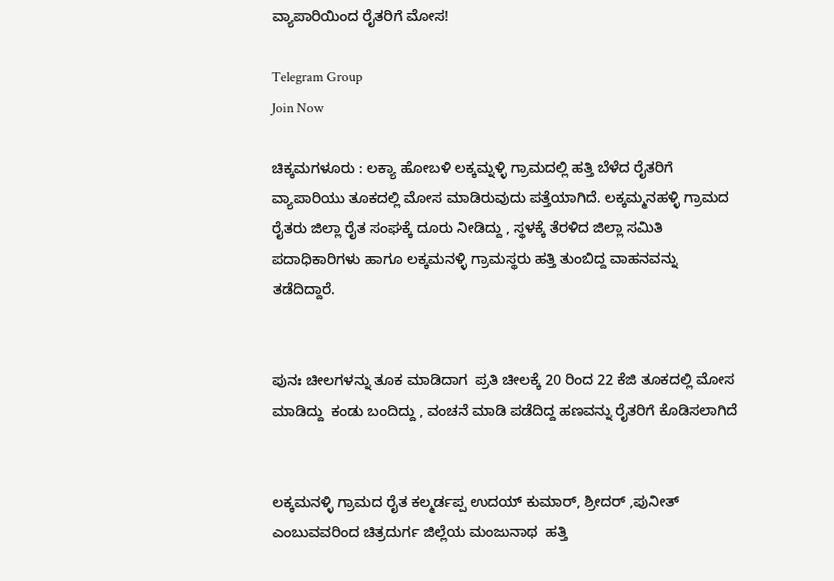ವ್ಯಾಪಾರಿಯಿಂದ ರೈತರಿಗೆ ಮೋಸ!

Telegram Group
Join Now

ಚಿಕ್ಕಮಗಳೂರು : ಲಕ್ಯಾ ಹೋಬಳಿ ಲಕ್ಕಮ್ನಳ್ಳಿ ಗ್ರಾಮದಲ್ಲಿ ಹತ್ತಿ ಬೆಳೆದ ರೈತರಿಗೆ ವ್ಯಾಪಾರಿಯು ತೂಕದಲ್ಲಿ ಮೋಸ ಮಾಡಿರುವುದು ಪತ್ತೆಯಾಗಿದೆ. ಲಕ್ಕಮ್ಮನಹಳ್ಳಿ ಗ್ರಾಮದ ರೈತರು ಜಿಲ್ಲಾ ರೈತ ಸಂಘಕ್ಕೆ ದೂರು ನೀಡಿದ್ದು , ಸ್ಥಳಕ್ಕೆ ತೆರಳಿದ ಜಿಲ್ಲಾ ಸಮಿತಿ ಪದಾಧಿಕಾರಿಗಳು ಹಾಗೂ ಲಕ್ಕಮನಳ್ಳಿ ಗ್ರಾಮಸ್ಥರು ಹತ್ತಿ ತುಂಬಿದ್ದ ವಾಹನವನ್ನು ತಡೆದಿದ್ದಾರೆ.


ಪುನಃ ಚೀಲಗಳನ್ನು ತೂಕ ಮಾಡಿದಾಗ  ಪ್ರತಿ ಚೀಲಕ್ಕೆ 20 ರಿಂದ 22 ಕೆಜಿ ತೂಕದಲ್ಲಿ ಮೋಸ ಮಾಡಿದ್ದು  ಕಂಡು ಬಂದಿದ್ದು , ವಂಚನೆ ಮಾಡಿ ಪಡೆದಿದ್ದ ಹಣವನ್ನು ರೈತರಿಗೆ ಕೊಡಿಸಲಾಗಿದೆ


ಲಕ್ಕಮನಳ್ಳಿ ಗ್ರಾಮದ ರೈತ ಕಲ್ಮರ್ಡಪ್ಪ ಉದಯ್ ಕುಮಾರ್, ಶ್ರೀದರ್ ,ಪುನೀತ್ ಎಂಬುವವರಿಂದ ಚಿತ್ರದುರ್ಗ ಜಿಲ್ಲೆಯ ಮಂಜುನಾಥ  ಹತ್ತಿ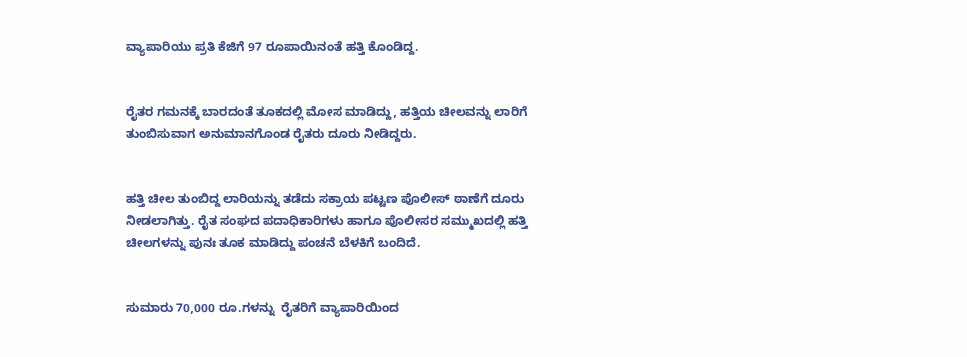ವ್ಯಾಪಾರಿಯು ಪ್ರತಿ ಕೆಜಿಗೆ 97 ರೂಪಾಯಿನಂತೆ ಹತ್ತಿ ಕೊಂಡಿದ್ದ.


ರೈತರ ಗಮನಕ್ಕೆ ಬಾರದಂತೆ ತೂಕದಲ್ಲಿ ಮೋಸ ಮಾಡಿದ್ದು, ಹತ್ತಿಯ ಚೀಲವನ್ನು ಲಾರಿಗೆ ತುಂಬಿಸುವಾಗ ಅನುಮಾನಗೊಂಡ ರೈತರು ದೂರು ನೀಡಿದ್ದರು.


ಹತ್ತಿ ಚೀಲ ತುಂಬಿದ್ದ ಲಾರಿಯನ್ನು ತಡೆದು ಸಕ್ರಾಯ ಪಟ್ಟಣ ಪೊಲೀಸ್ ಠಾಣೆಗೆ ದೂರು ನೀಡಲಾಗಿತ್ತು. ರೈತ ಸಂಘದ ಪದಾಧಿಕಾರಿಗಳು ಹಾಗೂ ಪೊಲೀಸರ ಸಮ್ಮುಖದಲ್ಲಿ ಹತ್ತಿ ಚೀಲಗಳನ್ನು ಪುನಃ ತೂಕ ಮಾಡಿದ್ದು ಪಂಚನೆ ಬೆಳಕಿಗೆ ಬಂದಿದೆ.


ಸುಮಾರು 70,000 ರೂ.ಗಳನ್ನು  ರೈತರಿಗೆ ವ್ಯಾಪಾರಿಯಿಂದ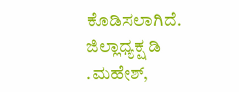ಕೊಡಿಸಲಾಗಿದೆ.  ಜಿಲ್ಲಾಧ್ಯಕ್ಷ ಡಿ .ಮಹೇಶ್,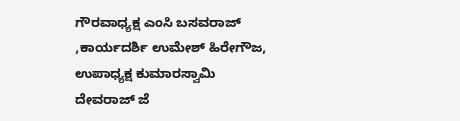ಗೌರವಾಧ್ಯಕ್ಷ ಎಂಸಿ ಬಸವರಾಜ್ ,ಕಾರ್ಯದರ್ಶಿ ಉಮೇಶ್ ಹಿರೇಗೌಜ, ಉಪಾಧ್ಯಕ್ಷ ಕುಮಾರಸ್ವಾಮಿ  ದೇವರಾಜ್ ಜೆ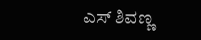ಎಸ್ ಶಿವಣ್ಣ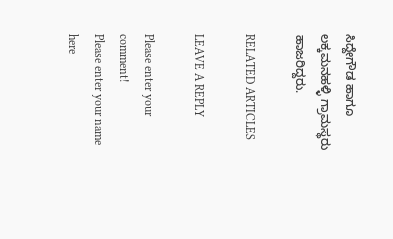ಸಿದ್ದೇಗೌಡ ಹಾಗೂ ಲಕ್ಕಮನಹಳ್ಳಿ ಗ್ರಾಮಸ್ಥರು ಹಾಜರಿದ್ದರು.

RELATED ARTICLES

LEAVE A REPLY

Please enter your comment!
Please enter your name here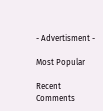- Advertisment -

Most Popular

Recent Comments